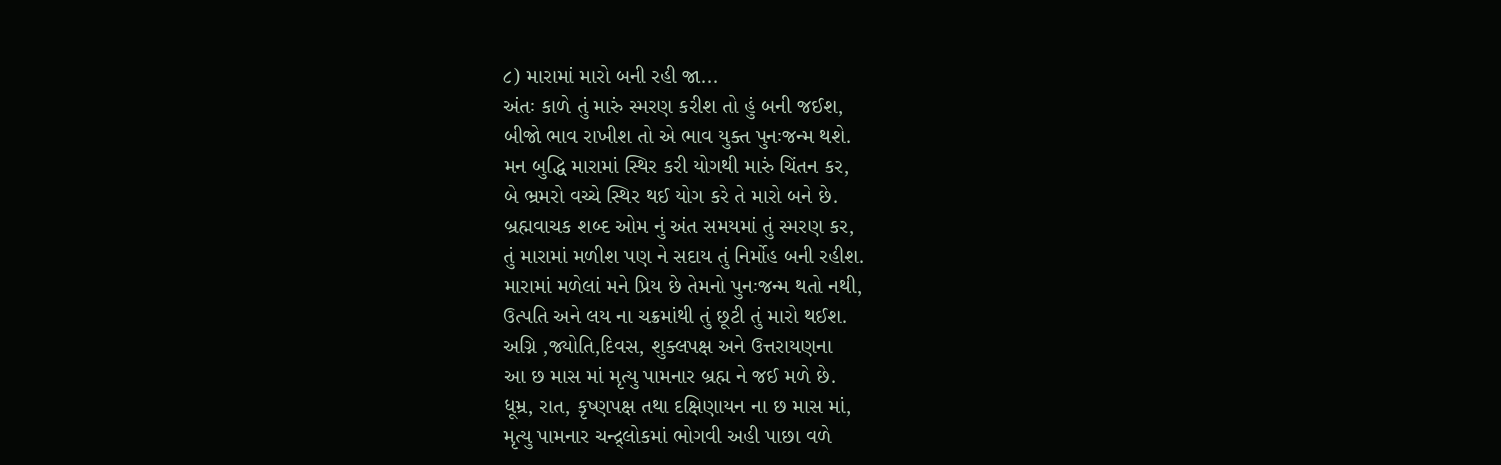૮) મારામાં મારો બની રહી જા...
અંતઃ કાળે તું મારું સ્મરણ કરીશ તો હું બની જઈશ,
બીજો ભાવ રાખીશ તો એ ભાવ યુક્ત પુનઃજન્મ થશે.
મન બુદ્ધિ મારામાં સ્થિર કરી યોગથી મારું ચિંતન કર,
બે ભ્રમરો વચ્ચે સ્થિર થઈ યોગ કરે તે મારો બને છે.
બ્રહ્મવાચક શબ્દ ઓમ નું અંત સમયમાં તું સ્મરણ કર,
તું મારામાં મળીશ પણ ને સદાય તું નિર્મોહ બની રહીશ.
મારામાં મળેલાં મને પ્રિય છે તેમનો પુનઃજન્મ થતો નથી,
ઉત્પતિ અને લય ના ચક્રમાંથી તું છૂટી તું મારો થઈશ.
અગ્નિ ,જ્યોતિ,દિવસ, શુક્લપક્ષ અને ઉત્તરાયણના
આ છ માસ માં મૃત્યુ પામનાર બ્રહ્મ ને જઈ મળે છે.
ધૂમ્ર, રાત, કૃષ્ણપક્ષ તથા દક્ષિણાયન ના છ માસ માં,
મૃત્યુ પામનાર ચન્દ્ર્લોકમાં ભોગવી અહી પાછા વળે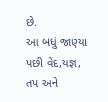છે.
આ બધું જાણ્યા પછી વેદ,યજ્ઞ, તપ અને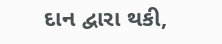દાન દ્વારા થકી,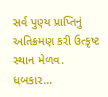સર્વ પુણ્ય પ્રાપ્તિનું અતિક્રમણ કરી ઉત્કૃષ્ટ સ્થાન મેળવ.
ધબકાર...